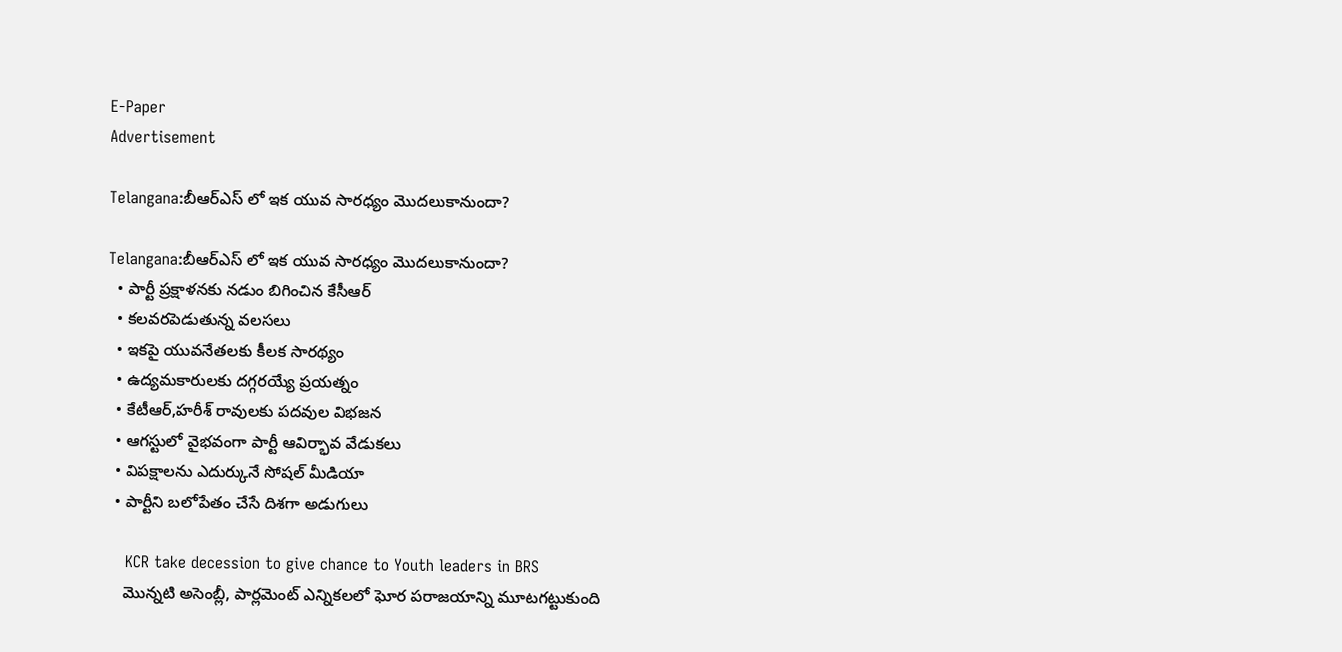E-Paper
Advertisement

Telangana:బీఆర్ఎస్ లో ఇక యువ సారధ్యం మొదలుకానుందా?

Telangana:బీఆర్ఎస్ లో ఇక యువ సారధ్యం మొదలుకానుందా?
  • పార్టీ ప్రక్షాళనకు నడుం బిగించిన కేసీఆర్
  • కలవరపెడుతున్న వలసలు
  • ఇకపై యువనేతలకు కీలక సారథ్యం
  • ఉద్యమకారులకు దగ్గరయ్యే ప్రయత్నం
  • కేటీఆర్,హరీశ్ రావులకు పదవుల విభజన
  • ఆగస్టులో వైభవంగా పార్టీ ఆవిర్భావ వేడుకలు
  • విపక్షాలను ఎదుర్కునే సోషల్ మీడియా
  • పార్టీని బలోపేతం చేసే దిశగా అడుగులు

    KCR take decession to give chance to Youth leaders in BRS
    మొన్నటి అసెంబ్లీ, పార్లమెంట్ ఎన్నికలలో ఘోర పరాజయాన్ని మూటగట్టుకుంది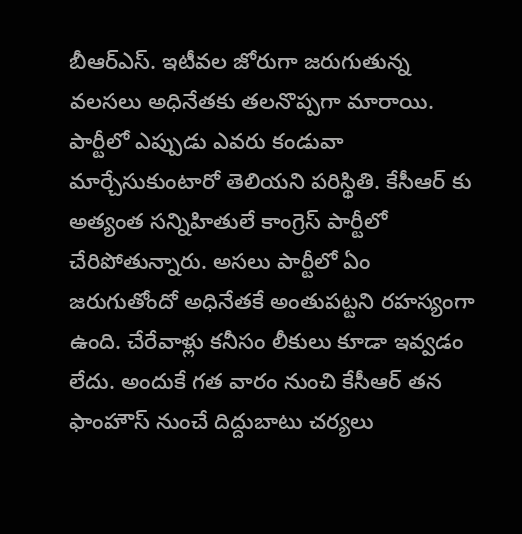బీఆర్ఎస్. ఇటీవల జోరుగా జరుగుతున్న వలసలు అధినేతకు తలనొప్పగా మారాయి. పార్టీలో ఎప్పుడు ఎవరు కండువా మార్చేసుకుంటారో తెలియని పరిస్థితి. కేసీఆర్ కు అత్యంత సన్నిహితులే కాంగ్రెస్ పార్టీలో చేరిపోతున్నారు. అసలు పార్టీలో ఏం జరుగుతోందో అధినేతకే అంతుపట్టని రహస్యంగా ఉంది. చేరేవాళ్లు కనీసం లీకులు కూడా ఇవ్వడం లేదు. అందుకే గత వారం నుంచి కేసీఆర్ తన ఫాంహౌస్ నుంచే దిద్దుబాటు చర్యలు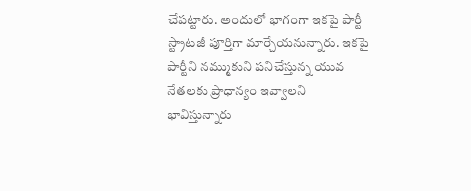చేపట్టారు. అందులో భాగంగా ఇకపై పార్టీ స్ట్రాటజీ పూర్తిగా మార్చేయనున్నారు. ఇకపై పార్టీని నమ్ముకుని పనిచేస్తున్న యువ నేతలకు ప్రాధాన్యం ఇవ్వాలని భావిస్తున్నారు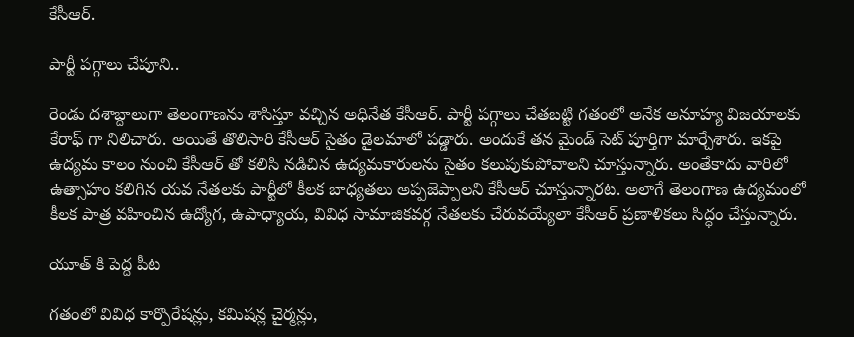కేసీఆర్.

పార్టీ పగ్గాలు చేపూని..

రెండు దశాబ్దాలుగా తెలంగాణను శాసిస్తూ వచ్చిన అధినేత కేసీఆర్. పార్టీ పగ్గాలు చేతబట్టి గతంలో అనేక అనూహ్య విజయాలకు కేరాఫ్ గా నిలిచారు. అయితే తొలిసారి కేసీఆర్ సైతం డైలమాలో పడ్డారు. అందుకే తన మైండ్ సెట్ పూర్తిగా మార్చేశారు. ఇకపై ఉద్యమ కాలం నుంచి కేసీఆర్ తో కలిసి నడిచిన ఉద్యమకారులను సైతం కలుపుకుపోవాలని చూస్తున్నారు. అంతేకాదు వారిలో ఉత్సాహం కలిగిన యవ నేతలకు పార్టీలో కీలక బాధ్యతలు అప్పజెప్పాలని కేసీఆర్ చూస్తున్నారట. అలాగే తెలంగాణ ఉద్యమంలో కీలక పాత్ర వహించిన ఉద్యోగ, ఉపాధ్యాయ, వివిధ సామాజికవర్గ నేతలకు చేరువయ్యేలా కేసీఆర్ ప్రణాళికలు సిద్ధం చేస్తున్నారు.

యూత్ కి పెద్ద పీట

గతంలో వివిధ కార్పొరేషన్లు, కమిషన్ల చైర్మన్లు,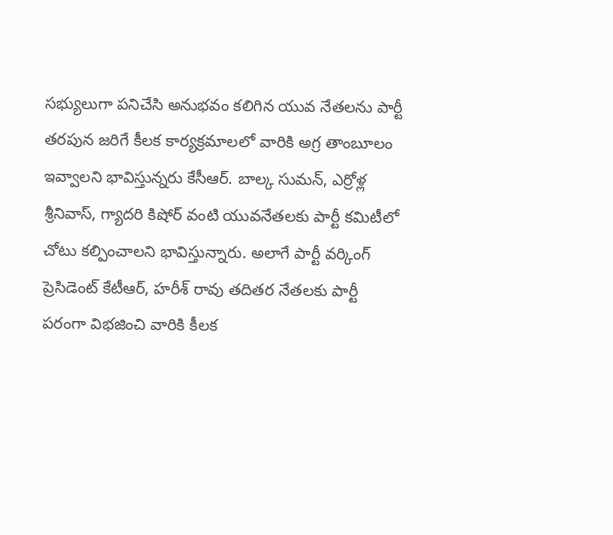సభ్యులుగా పనిచేసి అనుభవం కలిగిన యువ నేతలను పార్టీ తరపున జరిగే కీలక కార్యక్రమాలలో వారికి అగ్ర తాంబూలం ఇవ్వాలని భావిస్తున్నరు కేసీఆర్. బాల్క సుమన్, ఎర్రోళ్ల శ్రీనివాస్, గ్యాదరి కిషోర్ వంటి యువనేతలకు పార్టీ కమిటీలో చోటు కల్పించాలని భావిస్తున్నారు. అలాగే పార్టీ వర్కింగ్ ప్రెసిడెంట్ కేటీఆర్, హరీశ్ రావు తదితర నేతలకు పార్టీ పరంగా విభజించి వారికి కీలక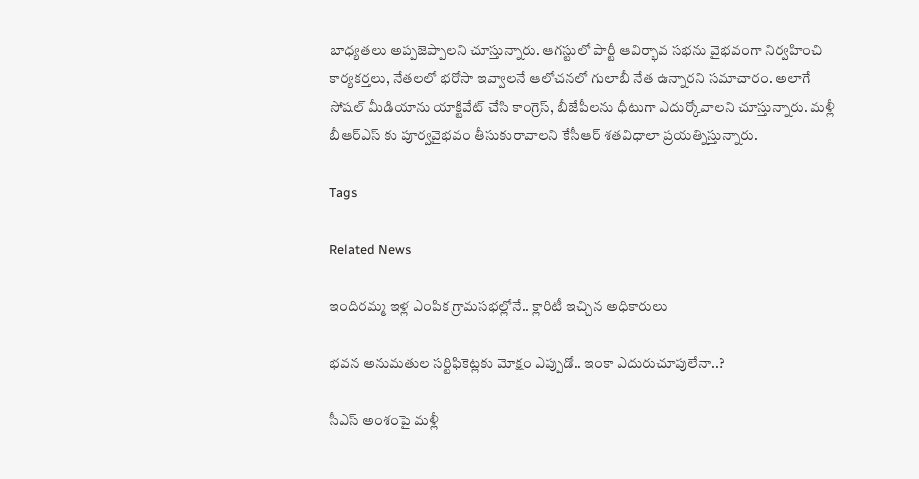బాధ్యతలు అప్పజెప్పాలని చూస్తున్నారు. ఆగస్టులో పార్టీ ఆవిర్భావ సభను వైభవంగా నిర్వహించి కార్యకర్తలు, నేతలలో భరోసా ఇవ్వాలనే ఆలోచనలో గులాబీ నేత ఉన్నారని సమాచారం. అలాగే సోషల్ మీడియాను యాక్టివేట్ చేసి కాంగ్రెస్, బీజేపీలను ధీటుగా ఎదుర్కోవాలని చూస్తున్నారు. మళ్లీ బీఆర్ఎస్ కు పూర్వవైభవం తీసుకురావాలని కేసీఆర్ శతవిధాలా ప్రయత్నిస్తున్నారు.

Tags

Related News

ఇందిరమ్మ ఇళ్ల ఎంపిక గ్రామసభల్లోనే.. క్లారిటీ ఇచ్చిన అధికారులు

భవన అనుమతుల సర్టిఫికెట్లకు మోక్షం ఎప్పుడో.. ఇంకా ఎదురుచూపులేనా..?

సీఎస్ అంశంపై మళ్లీ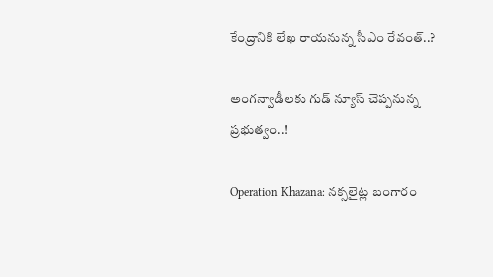కేంద్రానికి లేఖ రాయనున్న సీఎం రేవంత్..?

అంగన్వాడీలకు గుడ్ న్యూస్ చెప్పనున్న ప్రభుత్వం..!

Operation Khazana: నక్సలైట్ల బంగారం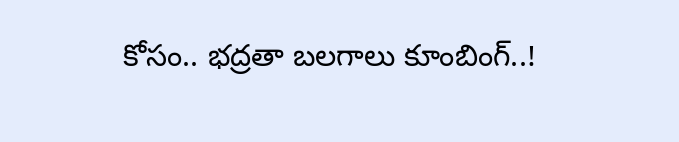కోసం.. భద్రతా బలగాలు కూంబింగ్..!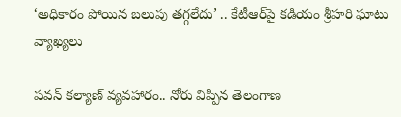‘అధికారం పోయిన బలుపు తగ్గలేదు’ .. కేటీఆర్‌పై కడియం శ్రీహరి ఘాటు వ్యాఖ్యలు

పవన్ కల్యాణ్ వ్యవహారం.. నోరు విప్పిన తెలంగాణ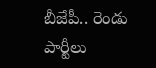బీజేపీ.. రెండు పార్టీలు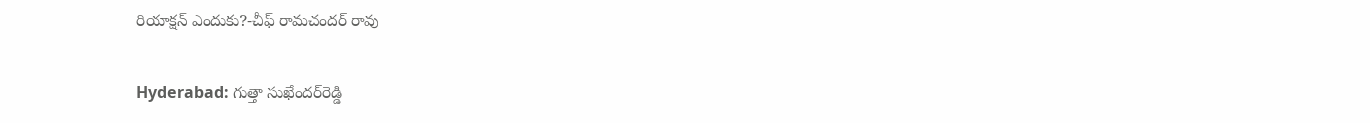రియాక్షన్ ఎందుకు?-చీఫ్ రామచందర్ రావు

Hyderabad: గుత్తా సుఖేందర్‌రెడ్డి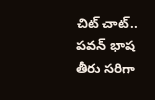చిట్ చాట్.. పవన్ భాష తీరు సరిగా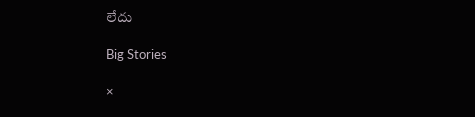లేదు

Big Stories

×